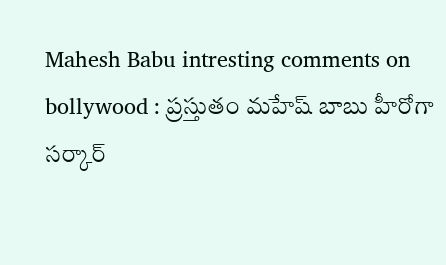Mahesh Babu intresting comments on bollywood : ప్రస్తుతం మహేష్ బాబు హీరోగా సర్కార్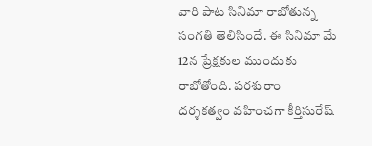వారి పాట సినిమా రాబోతున్న సంగతి తెలిసిందే. ఈ సినిమా మే 12న ప్రేక్షకుల ముందుకు రాబోతోంది. పరశురాం దర్శకత్వం వహించగా కీర్తిసురేష్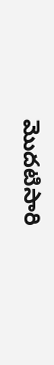మొదటిసారి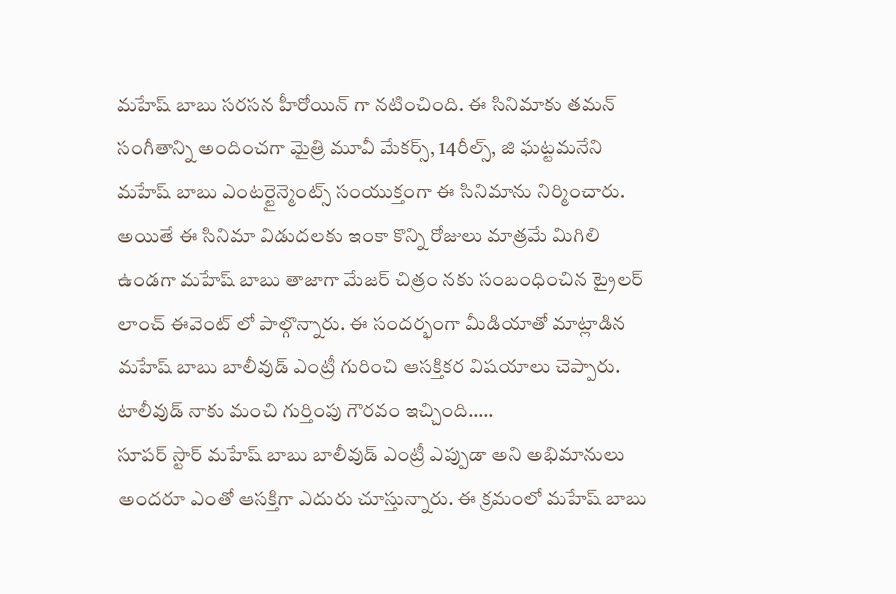మహేష్ బాబు సరసన హీరోయిన్ గా నటించింది. ఈ సినిమాకు తమన్ సంగీతాన్ని అందించగా మైత్రి మూవీ మేకర్స్, 14రీల్స్, జి ఘట్టమనేని మహేష్ బాబు ఎంటర్టైన్మెంట్స్ సంయుక్తంగా ఈ సినిమాను నిర్మించారు. అయితే ఈ సినిమా విడుదలకు ఇంకా కొన్ని రోజులు మాత్రమే మిగిలి ఉండగా మహేష్ బాబు తాజాగా మేజర్ చిత్రం నకు సంబంధించిన ట్రైలర్ లాంచ్ ఈవెంట్ లో పాల్గొన్నారు. ఈ సందర్భంగా మీడియాతో మాట్లాడిన మహేష్ బాబు బాలీవుడ్ ఎంట్రీ గురించి ఆసక్తికర విషయాలు చెప్పారు.
టాలీవుడ్ నాకు మంచి గుర్తింపు గౌరవం ఇచ్చింది…..
సూపర్ స్టార్ మహేష్ బాబు బాలీవుడ్ ఎంట్రీ ఎప్పుడా అని అభిమానులు అందరూ ఎంతో ఆసక్తిగా ఎదురు చూస్తున్నారు. ఈ క్రమంలో మహేష్ బాబు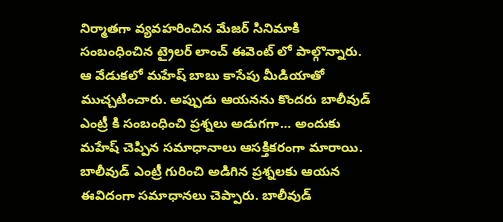నిర్మాతగా వ్యవహరించిన మేజర్ సినిమాకి సంబంధించిన ట్రైలర్ లాంచ్ ఈవెంట్ లో పాల్గొన్నారు. ఆ వేడుకలో మహేష్ బాబు కాసేపు మీడియాతో ముచ్చటించారు. అప్పుడు ఆయనను కొందరు బాలీవుడ్ ఎంట్రీ కి సంబంధించి ప్రశ్నలు అడుగగా… అందుకు మహేష్ చెప్పిన సమాధానాలు ఆసక్తికరంగా మారాయి.
బాలీవుడ్ ఎంట్రీ గురించి అడిగిన ప్రశ్నలకు ఆయన ఈవిదంగా సమాధానలు చెప్పారు. బాలీవుడ్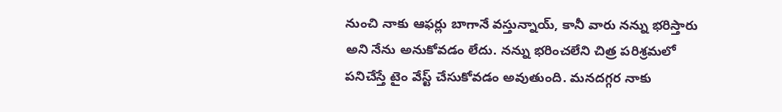నుంచి నాకు ఆఫర్లు బాగానే వస్తున్నాయ్, కానీ వారు నన్ను భరిస్తారు అని నేను అనుకోవడం లేదు. నన్ను భరించలేని చిత్ర పరిశ్రమలో పనిచేస్తే టైం వేస్ట్ చేసుకోవడం అవుతుంది. మనదగ్గర నాకు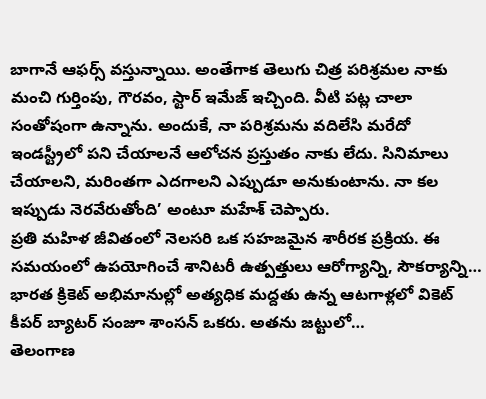బాగానే ఆఫర్స్ వస్తున్నాయి. అంతేగాక తెలుగు చిత్ర పరిశ్రమల నాకు మంచి గుర్తింపు, గౌరవం, స్టార్ ఇమేజ్ ఇచ్చింది. వీటి పట్ల చాలా సంతోషంగా ఉన్నాను. అందుకే, నా పరిశ్రమను వదిలేసి మరేదో ఇండస్ట్రీలో పని చేయాలనే ఆలోచన ప్రస్తుతం నాకు లేదు. సినిమాలు చేయాలని, మరింతగా ఎదగాలని ఎప్పుడూ అనుకుంటాను. నా కల ఇప్పుడు నెరవేరుతోంది’ అంటూ మహేశ్ చెప్పారు.
ప్రతి మహిళ జీవితంలో నెలసరి ఒక సహజమైన శారీరక ప్రక్రియ. ఈ సమయంలో ఉపయోగించే శానిటరీ ఉత్పత్తులు ఆరోగ్యాన్ని, సౌకర్యాన్ని…
భారత క్రికెట్ అభిమానుల్లో అత్యధిక మద్దతు ఉన్న ఆటగాళ్లలో వికెట్ కీపర్ బ్యాటర్ సంజూ శాంసన్ ఒకరు. అతను జట్టులో…
తెలంగాణ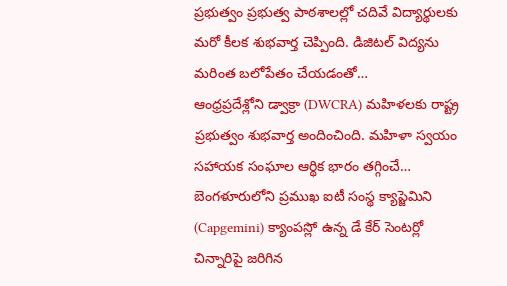ప్రభుత్వం ప్రభుత్వ పాఠశాలల్లో చదివే విద్యార్థులకు మరో కీలక శుభవార్త చెప్పింది. డిజిటల్ విద్యను మరింత బలోపేతం చేయడంతో…
ఆంధ్రప్రదేశ్లోని డ్వాక్రా (DWCRA) మహిళలకు రాష్ట్ర ప్రభుత్వం శుభవార్త అందించింది. మహిళా స్వయం సహాయక సంఘాల ఆర్థిక భారం తగ్గించే…
బెంగళూరులోని ప్రముఖ ఐటీ సంస్థ క్యాప్జెమిని (Capgemini) క్యాంపస్లో ఉన్న డే కేర్ సెంటర్లో చిన్నారిపై జరిగిన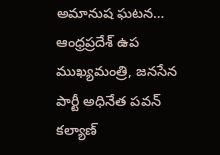అమానుష ఘటన…
ఆంధ్రప్రదేశ్ ఉప ముఖ్యమంత్రి, జనసేన పార్టీ అధినేత పవన్ కల్యాణ్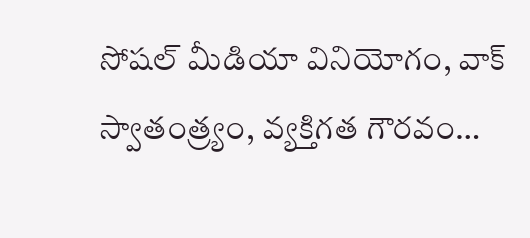సోషల్ మీడియా వినియోగం, వాక్ స్వాతంత్ర్యం, వ్యక్తిగత గౌరవం…